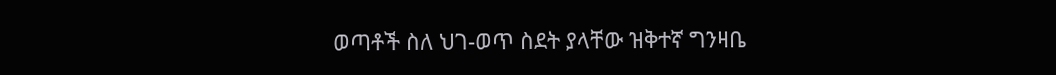ወጣቶች ስለ ህገ-ወጥ ስደት ያላቸው ዝቅተኛ ግንዛቤ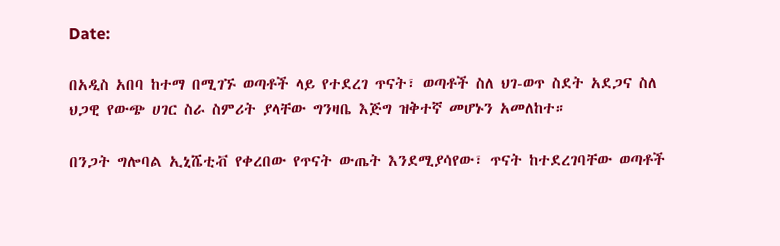Date:

በአዲስ አበባ ከተማ በሚገኙ ወጣቶች ላይ የተደረገ ጥናት፣ ወጣቶች ስለ ህገ-ወጥ ስደት አደጋና ስለ ህጋዊ የውጭ ሀገር ስራ ስምሪት ያላቸው ግንዛቤ እጅግ ዝቅተኛ መሆኑን አመለከተ።

በንጋት ግሎባል ኢኒሼቲቭ የቀረበው የጥናት ውጤት እንደሚያሳየው፣ ጥናት ከተደረገባቸው ወጣቶች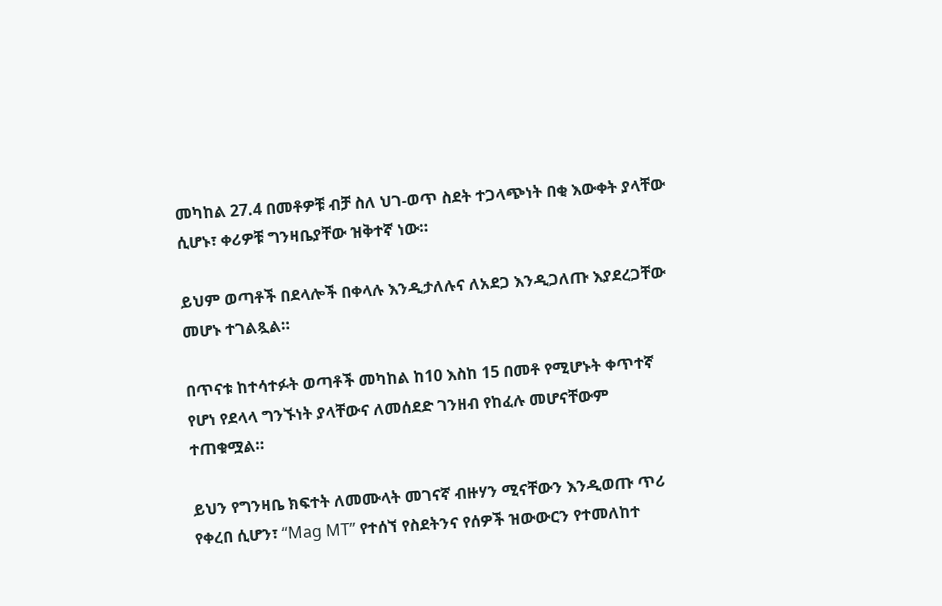መካከል 27.4 በመቶዎቹ ብቻ ስለ ህገ-ወጥ ስደት ተጋላጭነት በቂ እውቀት ያላቸው ሲሆኑ፣ ቀሪዎቹ ግንዛቤያቸው ዝቅተኛ ነው።

ይህም ወጣቶች በደላሎች በቀላሉ እንዲታለሉና ለአደጋ እንዲጋለጡ እያደረጋቸው መሆኑ ተገልጿል።

በጥናቱ ከተሳተፉት ወጣቶች መካከል ከ10 እስከ 15 በመቶ የሚሆኑት ቀጥተኛ የሆነ የደላላ ግንኙነት ያላቸውና ለመሰደድ ገንዘብ የከፈሉ መሆናቸውም ተጠቁሟል።

ይህን የግንዛቤ ክፍተት ለመሙላት መገናኛ ብዙሃን ሚናቸውን እንዲወጡ ጥሪ የቀረበ ሲሆን፣ “Mag MT” የተሰኘ የስደትንና የሰዎች ዝውውርን የተመለከተ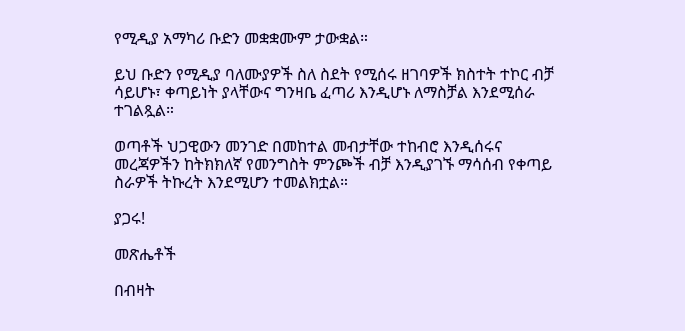የሚዲያ አማካሪ ቡድን መቋቋሙም ታውቋል።

ይህ ቡድን የሚዲያ ባለሙያዎች ስለ ስደት የሚሰሩ ዘገባዎች ክስተት ተኮር ብቻ ሳይሆኑ፣ ቀጣይነት ያላቸውና ግንዛቤ ፈጣሪ እንዲሆኑ ለማስቻል እንደሚሰራ ተገልጿል።

ወጣቶች ህጋዊውን መንገድ በመከተል መብታቸው ተከብሮ እንዲሰሩና መረጃዎችን ከትክክለኛ የመንግስት ምንጮች ብቻ እንዲያገኙ ማሳሰብ የቀጣይ ስራዎች ትኩረት እንደሚሆን ተመልክቷል።

ያጋሩ!

መጽሔቶች

በብዛት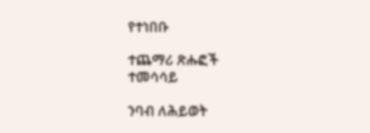የተነበቡ

ተጨማሪ ጽሑፎች
ተመሳሳይ

ንባብ ለሕይወት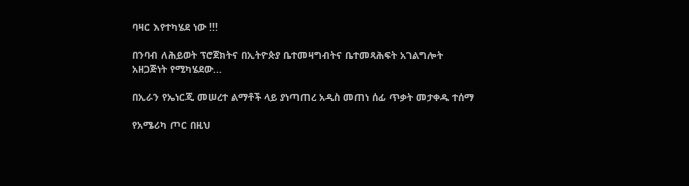ባዛር እየተካሄደ ነው !!!

በንባብ ለሕይወት ፕሮጀክትና በኢትዮጵያ ቤተመዛግብትና ቤተመጻሕፍት አገልግሎት አዘጋጅነት የሚካሄደው...

በኢራን የኤነርጂ መሠረተ ልማቶች ላይ ያነጣጠረ አዲስ መጠነ ሰፊ ጥቃት መታቀዱ ተሰማ

የአሜሪካ ጦር በዚህ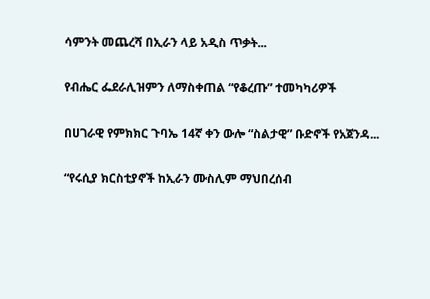ሳምንት መጨረሻ በኢራን ላይ አዲስ ጥቃት...

የብሔር ፌደራሊዝምን ለማስቀጠል “የቆረጡ” ተመካካሪዎች

በሀገራዊ የምክክር ጉባኤ 14ኛ ቀን ውሎ “ስልታዊ” ቡድኖች የአጀንዳ...

“የሩሲያ ክርስቲያኖች ከኢራን ሙስሊም ማህበረሰብ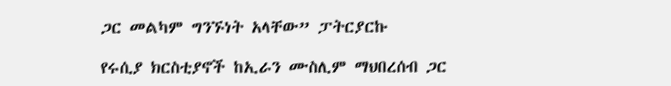ጋር መልካም ግንኙነት አላቸው” ፓትርያርኩ

የሩሲያ ክርስቲያኖች ከኢራን ሙስሊም ማህበረሰብ ጋር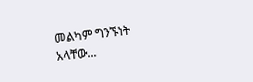መልካም ግንኙነት አላቸው...